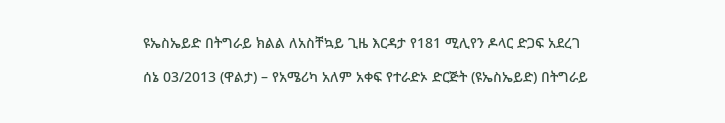ዩኤስኤይድ በትግራይ ክልል ለአስቸኳይ ጊዜ እርዳታ የ181 ሚሊየን ዶላር ድጋፍ አደረገ

ሰኔ 03/2013 (ዋልታ) – የአሜሪካ አለም አቀፍ የተራድኦ ድርጅት (ዩኤስኤይድ) በትግራይ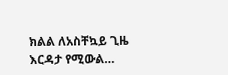ክልል ለአስቸኳይ ጊዜ እርዳታ የሚውል…